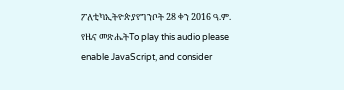ፖለቲካኢትዮጵያየግንቦት 28 ቀን 2016 ዓ.ም. የዜና መጽሔትTo play this audio please enable JavaScript, and consider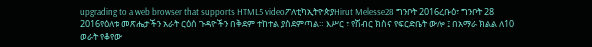upgrading to a web browser that supports HTML5 videoፖለቲካኢትዮጵያHirut Melesse28 ግንቦት 2016ረቡዕ፣ ግንቦት 28 2016የዕለቱ መጽሔታችን አራት ርዕሰ ጉዳዮችን በቅደም ተከተል ያስደምጣል። እሥር ፣ የሽብር ክስና የፍርድቤት ውሎ ፤ በአማራ ክልል ለ10 ወራት የቆየው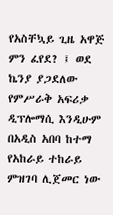የአስቸኳይ ጊዜ አዋጅ ምን ፈየደ? ፤ ወደ ኬንያ ያጋደለው የምሥራቅ አፍሪቃ ዲፕሎማሲ እንዲሁም በአዲስ አበባ ከተማ የአከራይ ተከራይ ምዝገባ ሊጀመር ነው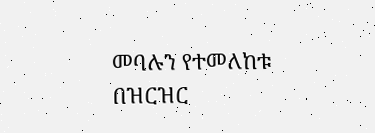መባሉን የተመለከቱ በዝርዝር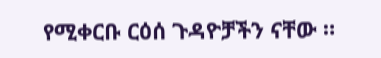የሚቀርቡ ርዕሰ ጉዳዮቻችን ናቸው ።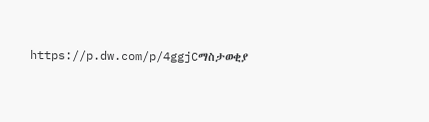https://p.dw.com/p/4ggjCማስታወቂያ